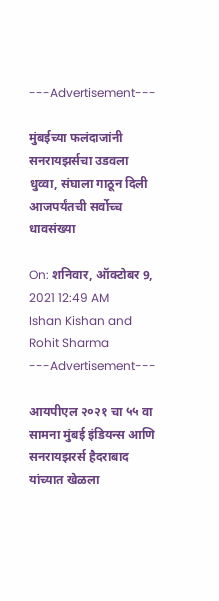---Advertisement---

मुंबईच्या फलंदाजांनी सनरायझर्सचा उडवला धुव्वा, संघाला गाठून दिली आजपर्यंतची सर्वोच्च धावसंख्या

On: शनिवार, ऑक्टोबर 9, 2021 12:49 AM
Ishan Kishan and Rohit Sharma
---Advertisement---

आयपीएल २०२१ चा ५५ वा सामना मुंबई इंडियन्स आणि सनरायझरर्स हैदराबाद यांच्यात खेळला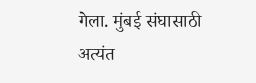गेला. मुंबई संघासाठी अत्यंत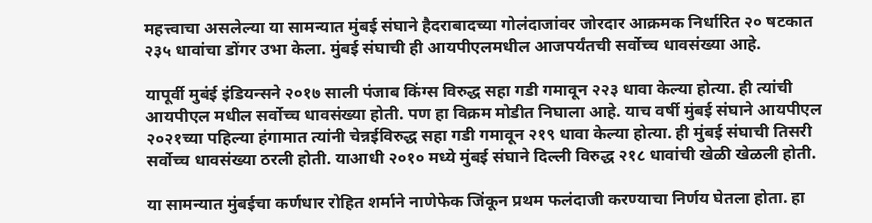महत्त्वाचा असलेल्या या सामन्यात मुंबई संघाने हैदराबादच्या गोलंदाजांवर जोरदार आक्रमक निर्धारित २० षटकात २३५ धावांचा डोंगर उभा केला. मुंबई संघाची ही आयपीएलमधील आजपर्यंतची सर्वोच्च धावसंख्या आहे.

यापूर्वी मुबंई इंडियन्सने २०१७ साली पंजाब किंग्स विरुद्ध सहा गडी गमावून २२३ धावा केल्या होत्या. ही त्यांची आयपीएल मधील सर्वोच्च धावसंख्या होती. पण हा विक्रम मोडीत निघाला आहे. याच वर्षी मुंबई संघाने आयपीएल २०२१च्या पहिल्या हंगामात त्यांनी चेन्नईविरुद्ध सहा गडी गमावून २१९ धावा केल्या होत्या. ही मुंबई संघाची तिसरी सर्वोच्च धावसंख्या ठरली होती. याआधी २०१० मध्ये मुंबई संघाने दिल्ली विरुद्ध २१८ धावांची खेळी खेळली होती.

या सामन्यात मुंबईचा कर्णधार रोहित शर्माने नाणेफेक जिंकून प्रथम फलंदाजी करण्याचा निर्णय घेतला होता. हा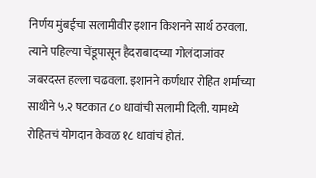निर्णय मुंबईचा सलामीवीर इशान किशनने सार्थ ठरवला. त्याने पहिल्या चेंडूपासून हैदराबादच्या गोलंदाजांवर जबरदस्त हल्ला चढवला. इशानने कर्णधार रोहित शर्माच्या साथीने ५.२ षटकात ८० धावांची सलामी दिली. यामध्ये रोहितचं योगदान केवळ १८ धावांचं होतं.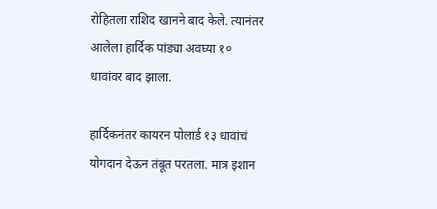रोहितला राशिद खानने बाद केले. त्यानंतर आलेला हार्दिक पांड्या अवघ्या १० धावांवर बाद झाला.

हार्दिकनंतर कायरन पोलार्ड १३ धावांचं योगदान देऊन तंबूत परतला. मात्र इशान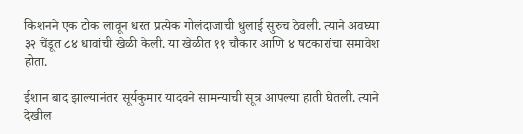किशनने एक टोक लावून धरत प्रत्येक गोलंदाजाची धुलाई सुरुच ठेवली. त्याने अवघ्या ३२ चेंडूत ८४ धावांची खेळी केली. या खेळीत ११ चौकार आणि ४ षटकारांचा समावेश होता.

ईशान बाद झाल्यानंतर सूर्यकुमार यादवने सामन्याची सूत्र आपल्या हाती घेतली. त्याने देखील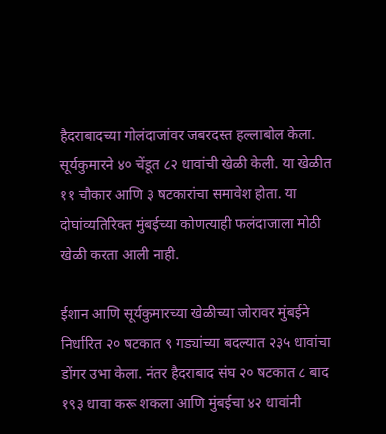हैदराबादच्या गोलंदाजांवर जबरदस्त हल्लाबोल केला. सूर्यकुमारने ४० चेंडूत ८२ धावांची खेळी केली. या खेळीत ११ चौकार आणि ३ षटकारांचा समावेश होता. या दोघांव्यतिरिक्त मुंबईच्या कोणत्याही फलंदाजाला मोठी खेळी करता आली नाही.

ईशान आणि सूर्यकुमारच्या खेळीच्या जोरावर मुंबईने निर्धारित २० षटकात ९ गड्यांच्या बदल्यात २३५ धावांचा डोंगर उभा केला. नंतर हैदराबाद संघ २० षटकात ८ बाद १९३ धावा करू शकला आणि मुंबईचा ४२ धावांनी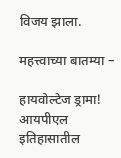विजय झाला.

महत्त्वाच्या बातम्या –

हायवोल्टेज ड्रामा! आयपीएल इतिहासातील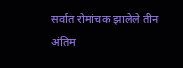सर्वात रोमांचक झालेले तीन अंतिम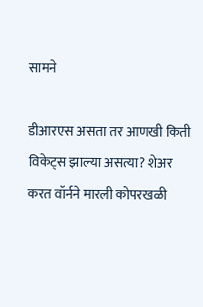सामने

डीआरएस असता तर आणखी किती विकेट्स झाल्या असत्या? शेअर करत वॉर्नने मारली कोपरखळी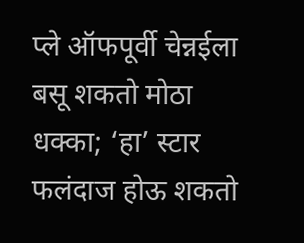प्ले ऑफपूर्वी चेन्नईला बसू शकतो मोठा धक्का; ‘हा’ स्टार फलंदाज होऊ शकतो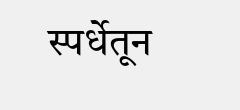स्पर्धेतून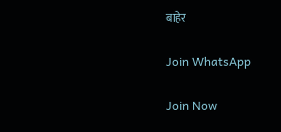बाहेर

Join WhatsApp

Join Now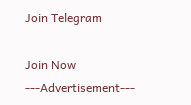Join Telegram

Join Now
---Advertisement---